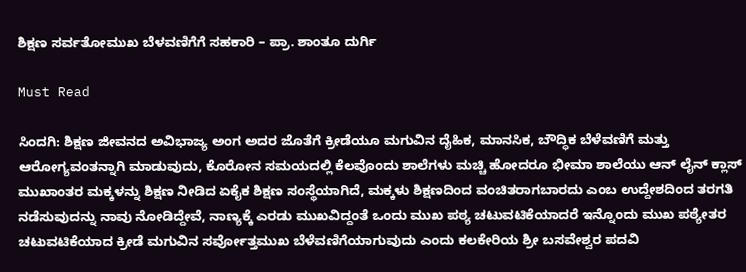ಶಿಕ್ಷಣ ಸರ್ವತೋಮುಖ ಬೆಳವಣಿಗೆಗೆ ಸಹಕಾರಿ – ಪ್ರಾ. ಶಾಂತೂ ದುರ್ಗಿ

Must Read

ಸಿಂದಗಿ: ಶಿಕ್ಷಣ ಜೀವನದ ಅವಿಭಾಜ್ಯ ಅಂಗ ಅದರ ಜೊತೆಗೆ ಕ್ರೀಡೆಯೂ ಮಗುವಿನ ದೈಹಿಕ, ಮಾನಸಿಕ, ಬೌದ್ಧಿಕ ಬೆಳೆವಣಿಗೆ ಮತ್ತು ಆರೋಗ್ಯವಂತನ್ನಾಗಿ ಮಾಡುವುದು, ಕೊರೋನ ಸಮಯದಲ್ಲಿ ಕೆಲವೊಂದು ಶಾಲೆಗಳು ಮಚ್ಚಿ ಹೋದರೂ ಭೀಮಾ ಶಾಲೆಯು ಆನ್ ಲೈನ್ ಕ್ಲಾಸ್ ಮುಖಾಂತರ ಮಕ್ಕಳನ್ನು ಶಿಕ್ಷಣ ನೀಡಿದ ಏಕೈಕ ಶಿಕ್ಷಣ ಸಂಸ್ಥೆಯಾಗಿದೆ, ಮಕ್ಕಳು ಶಿಕ್ಷಣದಿಂದ ವಂಚಿತರಾಗಬಾರದು ಎಂಬ ಉದ್ದೇಶದಿಂದ ತರಗತಿ ನಡೆಸುವುದನ್ನು ನಾವು ನೋಡಿದ್ದೇವೆ, ನಾಣ್ಯಕ್ಕೆ ಎರಡು ಮುಖವಿದ್ದಂತೆ ಒಂದು ಮುಖ ಪಠ್ಯ ಚಟುವಟಿಕೆಯಾದರೆ ಇನ್ನೊಂದು ಮುಖ ಪಠ್ಯೇತರ ಚಟುವಟಿಕೆಯಾದ ಕ್ರೀಡೆ ಮಗುವಿನ ಸರ್ವೋತ್ತಮುಖ ಬೆಳೆವಣಿಗೆಯಾಗುವುದು ಎಂದು ಕಲಕೇರಿಯ ಶ್ರೀ ಬಸವೇಶ್ವರ ಪದವಿ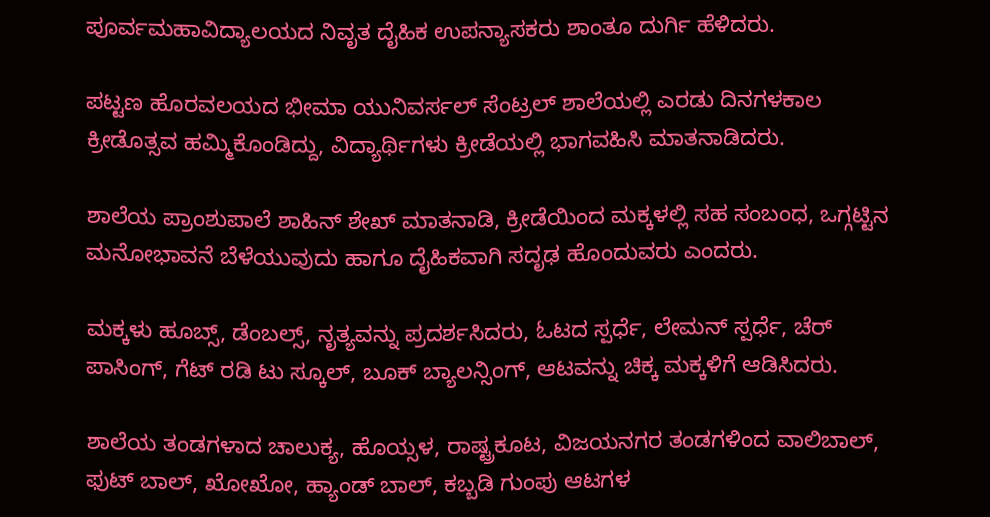ಪೂರ್ವಮಹಾವಿದ್ಯಾಲಯದ ನಿವೃತ ದೈಹಿಕ ಉಪನ್ಯಾಸಕರು ಶಾಂತೂ ದುರ್ಗಿ ಹೆಳಿದರು.

ಪಟ್ಟಣ ಹೊರವಲಯದ ಭೀಮಾ ಯುನಿವರ್ಸಲ್ ಸೆಂಟ್ರಲ್ ಶಾಲೆಯಲ್ಲಿ ಎರಡು ದಿನಗಳಕಾಲ ಕ್ರೀಡೊತ್ಸವ ಹಮ್ಮಿಕೊಂಡಿದ್ದು, ವಿದ್ಯಾರ್ಥಿಗಳು ಕ್ರೀಡೆಯಲ್ಲಿ ಭಾಗವಹಿಸಿ ಮಾತನಾಡಿದರು.

ಶಾಲೆಯ ಪ್ರಾಂಶುಪಾಲೆ ಶಾಹಿನ್ ಶೇಖ್ ಮಾತನಾಡಿ, ಕ್ರೀಡೆಯಿಂದ ಮಕ್ಕಳಲ್ಲಿ ಸಹ ಸಂಬಂಧ, ಒಗ್ಗಟ್ಟಿನ ಮನೋಭಾವನೆ ಬೆಳೆಯುವುದು ಹಾಗೂ ದೈಹಿಕವಾಗಿ ಸದೃಢ ಹೊಂದುವರು ಎಂದರು.

ಮಕ್ಕಳು ಹೂಬ್ಸ್, ಡೆಂಬಲ್ಸ್, ನೃತ್ಯವನ್ನು ಪ್ರದರ್ಶಸಿದರು, ಓಟದ ಸ್ಪರ್ಧೆ, ಲೇಮನ್ ಸ್ಪರ್ಧೆ, ಚೆರ್ ಪಾಸಿಂಗ್, ಗೆಟ್ ರಡಿ ಟು ಸ್ಕೂಲ್, ಬೂಕ್ ಬ್ಯಾಲನ್ಸಿಂಗ್, ಆಟವನ್ನು ಚಿಕ್ಕ ಮಕ್ಕಳಿಗೆ ಆಡಿಸಿದರು.

ಶಾಲೆಯ ತಂಡಗಳಾದ ಚಾಲುಕ್ಯ, ಹೊಯ್ಸಳ, ರಾಷ್ಟ್ರಕೂಟ, ವಿಜಯನಗರ ತಂಡಗಳಿಂದ ವಾಲಿಬಾಲ್, ಫುಟ್ ಬಾಲ್, ಖೋಖೋ, ಹ್ಯಾಂಡ್ ಬಾಲ್, ಕಬ್ಬಡಿ ಗುಂಪು ಆಟಗಳ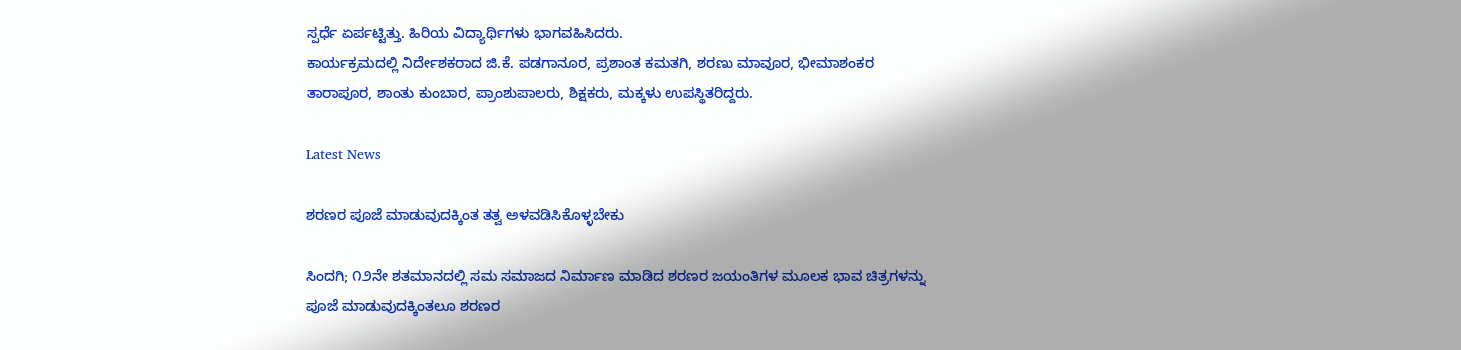ಸ್ಪರ್ಧೆ ಏರ್ಪಟ್ಟಿತ್ತು. ಹಿರಿಯ ವಿದ್ಯಾರ್ಥಿಗಳು ಭಾಗವಹಿಸಿದರು.
ಕಾರ್ಯಕ್ರಮದಲ್ಲಿ ನಿರ್ದೇಶಕರಾದ ಜಿ.ಕೆ. ಪಡಗಾನೂರ, ಪ್ರಶಾಂತ ಕಮತಗಿ, ಶರಣು ಮಾವೂರ, ಭೀಮಾಶಂಕರ ತಾರಾಪೂರ, ಶಾಂತು ಕುಂಬಾರ, ಪ್ರಾಂಶುಪಾಲರು, ಶಿಕ್ಷಕರು, ಮಕ್ಕಳು ಉಪಸ್ಥಿತರಿದ್ದರು.

Latest News

ಶರಣರ ಪೂಜೆ ಮಾಡುವುದಕ್ಕಿಂತ ತತ್ವ ಅಳವಡಿಸಿಕೊಳ್ಳಬೇಕು

ಸಿಂದಗಿ; ೧೨ನೇ ಶತಮಾನದಲ್ಲಿ ಸಮ ಸಮಾಜದ ನಿರ್ಮಾಣ ಮಾಡಿದ ಶರಣರ ಜಯಂತಿಗಳ ಮೂಲಕ ಭಾವ ಚಿತ್ರಗಳನ್ನು ಪೂಜೆ ಮಾಡುವುದಕ್ಕಿಂತಲೂ ಶರಣರ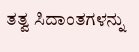ತತ್ವ ಸಿದಾಂತಗಳನ್ನು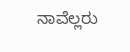ನಾವೆಲ್ಲರು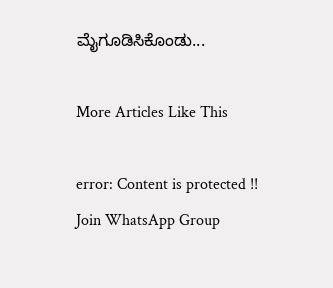ಮೈಗೂಡಿಸಿಕೊಂಡು...

More Articles Like This

error: Content is protected !!
Join WhatsApp Group